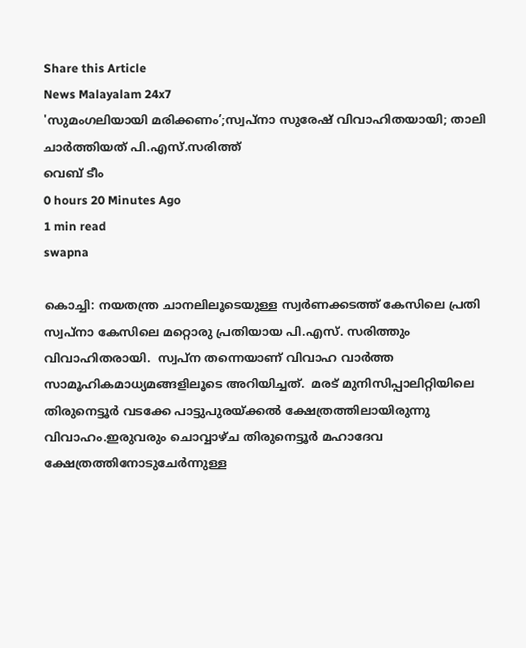Share this Article
News Malayalam 24x7
'സുമംഗലിയായി മരിക്കണം’;സ്വപ്‌നാ സുരേഷ് വിവാഹിതയായി; താലി ചാര്‍ത്തിയത് പി.എസ്.സരിത്ത്
വെബ് ടീം
0 hours 20 Minutes Ago
1 min read
swapna

കൊച്ചി: നയതന്ത്ര ചാനലിലൂടെയുള്ള സ്വർണക്കടത്ത് കേസിലെ പ്രതി സ്വപ്‌നാ കേസിലെ മറ്റൊരു പ്രതിയായ പി.എസ്. സരിത്തും വിവാഹിതരായി.  സ്വപ്‌ന തന്നെയാണ് വിവാഹ വാർത്ത സാമൂഹികമാധ്യമങ്ങളിലൂടെ അറിയിച്ചത്.  മരട് മുനിസിപ്പാലിറ്റിയിലെ തിരുനെട്ടൂർ വടക്കേ പാട്ടുപുരയ്ക്കൽ ക്ഷേത്രത്തിലായിരുന്നു വിവാഹം.ഇരുവരും ചൊവ്വാഴ്ച തിരുനെട്ടൂർ മഹാദേവ ക്ഷേത്രത്തിനോടുചേർന്നുള്ള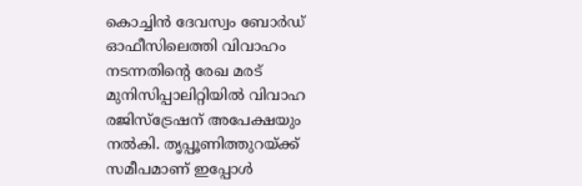കൊച്ചിൻ ദേവസ്വം ബോർഡ് ഓഫീസിലെത്തി വിവാഹം നടന്നതിന്റെ രേഖ മരട് മുനിസിപ്പാലിറ്റിയിൽ വിവാഹ രജിസ്ട്രേഷന് അപേക്ഷയും നൽകി. തൃപ്പൂണിത്തുറയ്ക്ക് സമീപമാണ് ഇപ്പോൾ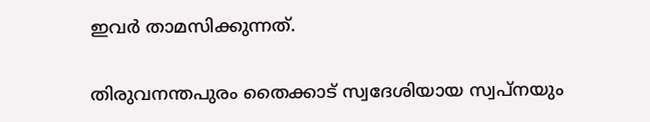ഇവർ താമസിക്കുന്നത്.

തിരുവനന്തപുരം തൈക്കാട് സ്വദേശിയായ സ്വപ്നയും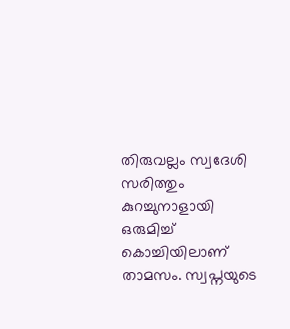തിരുവല്ലം സ്വദേശി സരിത്തും കുറച്ചുനാളായി ഒരുമിച്ച് കൊച്ചിയിലാണ് താമസം. സ്വപ്നയുടെ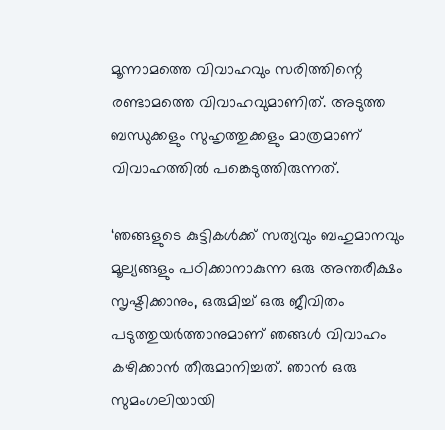മൂന്നാമത്തെ വിവാഹവും സരിത്തിന്റെ രണ്ടാമത്തെ വിവാഹവുമാണിത്. അടുത്ത ബന്ധുക്കളും സുഹൃത്തുക്കളും മാത്രമാണ് വിവാഹത്തില്‍ പങ്കെടുത്തിരുന്നത്.

‘ഞങ്ങളുടെ കുട്ടികൾക്ക് സത്യവും ബഹുമാനവും മൂല്യങ്ങളും പഠിക്കാനാകുന്ന ഒരു അന്തരീക്ഷം സൃഷ്ടിക്കാനും, ഒരുമിച്ച് ഒരു ജീവിതം പടുത്തുയർത്താനുമാണ് ഞങ്ങൾ വിവാഹം കഴിക്കാൻ തീരുമാനിച്ചത്. ഞാൻ ഒരു സുമംഗലിയായി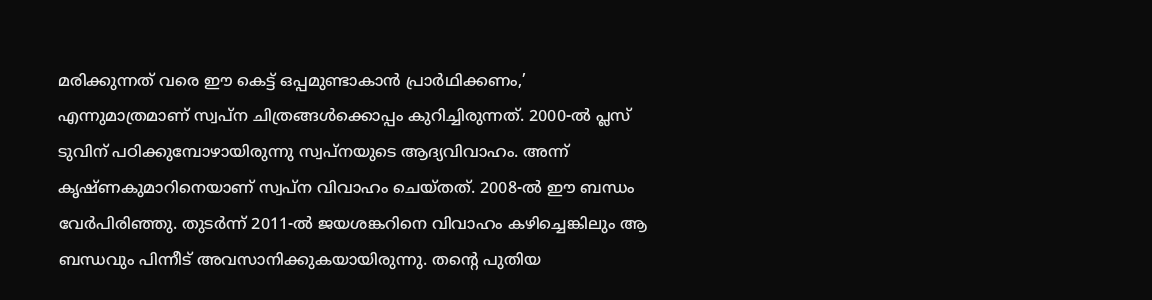മരിക്കുന്നത് വരെ ഈ കെട്ട് ഒപ്പമുണ്ടാകാൻ പ്രാർഥിക്കണം,’ എന്നുമാത്രമാണ് സ്വപ്‌ന ചിത്രങ്ങൾക്കൊപ്പം കുറിച്ചിരുന്നത്. 2000-ൽ പ്ലസ് ടുവിന് പഠിക്കുമ്പോഴായിരുന്നു സ്വപ്നയുടെ ആദ്യവിവാഹം. അന്ന് കൃഷ്ണകുമാറിനെയാണ് സ്വപ്ന വിവാഹം ചെയ്തത്. 2008-ൽ ഈ ബന്ധം വേർപിരിഞ്ഞു. തുടർന്ന് 2011-ൽ ജയശങ്കറിനെ വിവാഹം കഴിച്ചെങ്കിലും ആ ബന്ധവും പിന്നീട് അവസാനിക്കുകയായിരുന്നു. തന്റെ പുതിയ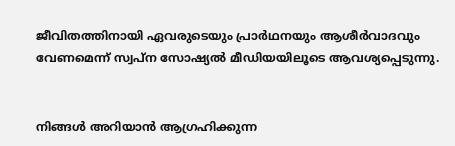ജീവിതത്തിനായി ഏവരുടെയും പ്രാർഥനയും ആശീർവാദവും വേണമെന്ന് സ്വപ്ന സോഷ്യല്‍ മീഡിയയിലൂടെ ആവശ്യപ്പെടുന്നു.


നിങ്ങൾ അറിയാൻ ആഗ്രഹിക്കുന്ന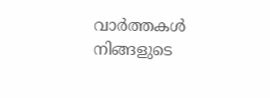വാർത്തകൾ നിങ്ങളുടെ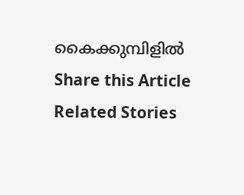കൈക്കുമ്പിളിൽ
Share this Article
Related Stories